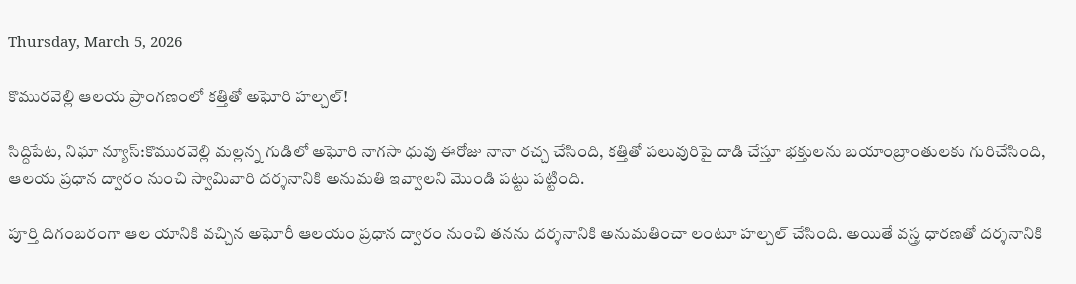Thursday, March 5, 2026

కొమురవెల్లి ఆలయ ప్రాంగణంలో కత్తితో అఘోరి హల్చల్!

సిద్దిపేట, నిఘా న్యూస్:కొమురవెల్లి మల్లన్న గుడిలో అఘోరి నాగసా ధువు ఈరోజు నానా రచ్చ చేసింది, కత్తితో పలువురిపై దాడి చేస్తూ భక్తులను బయాంబ్రాంతులకు గురిచేసింది, ఆలయ ప్రధాన ద్వారం నుంచి స్వామివారి దర్శనానికి అనుమతి ఇవ్వాలని మొండి పట్టు పట్టింది.

పూర్తి దిగంబరంగా ఆల యానికి వచ్చిన అఘోరీ ఆలయం ప్రధాన ద్వారం నుంచి తనను దర్శనానికి అనుమతించా లంటూ హల్చల్ చేసింది. అయితే వస్త్ర ధారణతో దర్శనానికి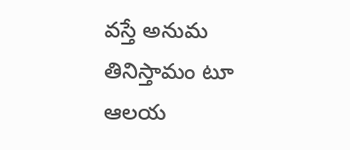వస్తే అనుమ తినిస్తామం టూ ఆలయ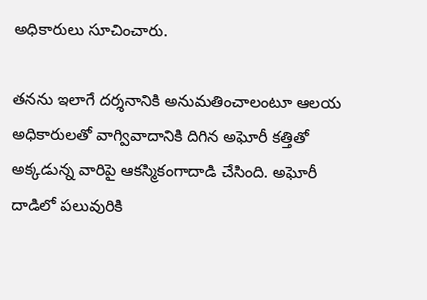అధికారులు సూచించారు.

తనను ఇలాగే దర్శనానికి అనుమతించాలంటూ ఆల‌య అధికారులతో వాగ్వివాదానికి దిగిన అఘోరీ కత్తితో అక్కడున్న వారిపై ఆకస్మికంగాదాడి చేసింది. అఘోరీ దాడిలో పలువురికి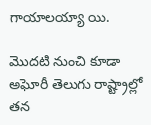గాయాలయ్యా యి.

మొదటి నుంచి కూడా అఘోరీ తెలుగు రాష్ట్రాల్లో తన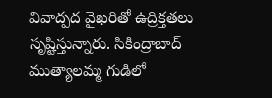వివాద్పద వైఖరితో ఉద్రిక్తతలు సృష్టిస్తున్నారు. సికింద్రాబాద్ ముత్యాలమ్మ గుడిలో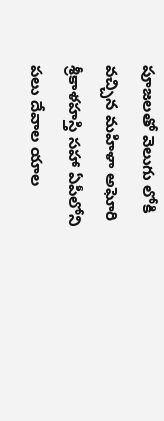పూజలతో వెలుగు లోకి వచ్చిన మహిళా అఘోరి శ్రీకాళహస్తి సహా ఏపీలోని పలు దేవాల యాల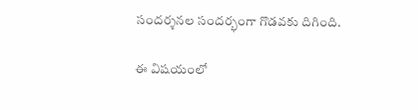సందర్శనల సందర్భంగా గొడవకు దిగింది.

ఈ విషయంలో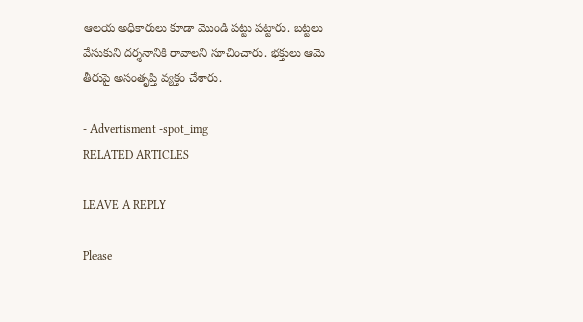ఆలయ అధికారులు కూడా మొండి పట్టు పట్టారు. బట్టలు వేసుకుని దర్శనానికి రావాలని సూచించారు. భక్తులు ఆమె తీరుపై అసంతృప్తి వ్యక్తం చేశారు.

- Advertisment -spot_img
RELATED ARTICLES

LEAVE A REPLY

Please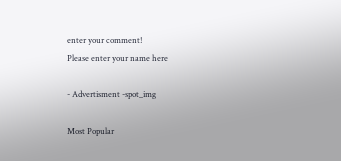enter your comment!
Please enter your name here

- Advertisment -spot_img

Most Popular